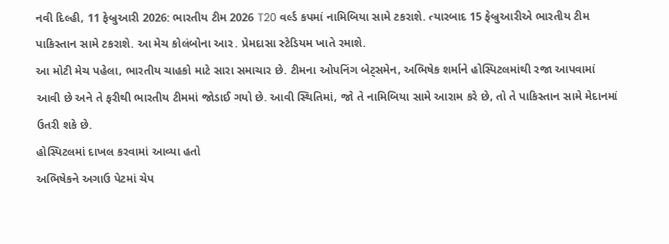નવી દિલ્હી, 11 ફેબ્રુઆરી 2026: ભારતીય ટીમ 2026 T20 વર્લ્ડ કપમાં નામિબિયા સામે ટકરાશે. ત્યારબાદ 15 ફેબ્રુઆરીએ ભારતીય ટીમ પાકિસ્તાન સામે ટકરાશે. આ મેચ કોલંબોના આર. પ્રેમદાસા સ્ટેડિયમ ખાતે રમાશે.
આ મોટી મેચ પહેલા, ભારતીય ચાહકો માટે સારા સમાચાર છે. ટીમના ઓપનિંગ બેટ્સમેન, અભિષેક શર્માને હોસ્પિટલમાંથી રજા આપવામાં આવી છે અને તે ફરીથી ભારતીય ટીમમાં જોડાઈ ગયો છે. આવી સ્થિતિમાં, જો તે નામિબિયા સામે આરામ કરે છે, તો તે પાકિસ્તાન સામે મેદાનમાં ઉતરી શકે છે.
હોસ્પિટલમાં દાખલ કરવામાં આવ્યા હતો
અભિષેકને અગાઉ પેટમાં ચેપ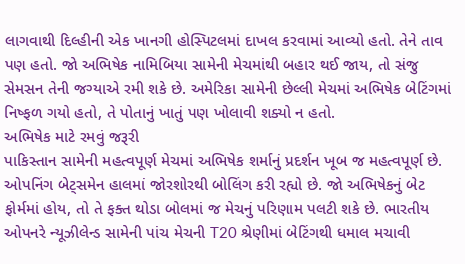લાગવાથી દિલ્હીની એક ખાનગી હોસ્પિટલમાં દાખલ કરવામાં આવ્યો હતો. તેને તાવ પણ હતો. જો અભિષેક નામિબિયા સામેની મેચમાંથી બહાર થઈ જાય, તો સંજુ સેમસન તેની જગ્યાએ રમી શકે છે. અમેરિકા સામેની છેલ્લી મેચમાં અભિષેક બેટિંગમાં નિષ્ફળ ગયો હતો, તે પોતાનું ખાતું પણ ખોલાવી શક્યો ન હતો.
અભિષેક માટે રમવું જરૂરી
પાકિસ્તાન સામેની મહત્વપૂર્ણ મેચમાં અભિષેક શર્માનું પ્રદર્શન ખૂબ જ મહત્વપૂર્ણ છે. ઓપનિંગ બેટ્સમેન હાલમાં જોરશોરથી બોલિંગ કરી રહ્યો છે. જો અભિષેકનું બેટ ફોર્મમાં હોય, તો તે ફક્ત થોડા બોલમાં જ મેચનું પરિણામ પલટી શકે છે. ભારતીય ઓપનરે ન્યૂઝીલેન્ડ સામેની પાંચ મેચની T20 શ્રેણીમાં બેટિંગથી ધમાલ મચાવી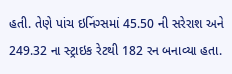હતી. તેણે પાંચ ઇનિંગ્સમાં 45.50 ની સરેરાશ અને 249.32 ના સ્ટ્રાઇક રેટથી 182 રન બનાવ્યા હતા.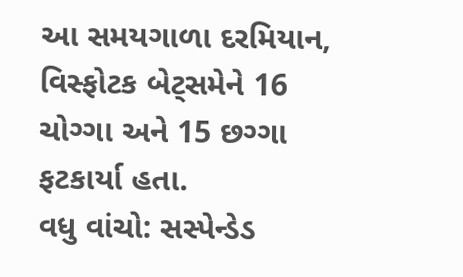આ સમયગાળા દરમિયાન, વિસ્ફોટક બેટ્સમેને 16 ચોગ્ગા અને 15 છગ્ગા ફટકાર્યા હતા.
વધુ વાંચો: સસ્પેન્ડેડ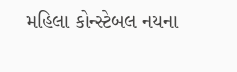મહિલા કોન્સ્ટેબલ નયના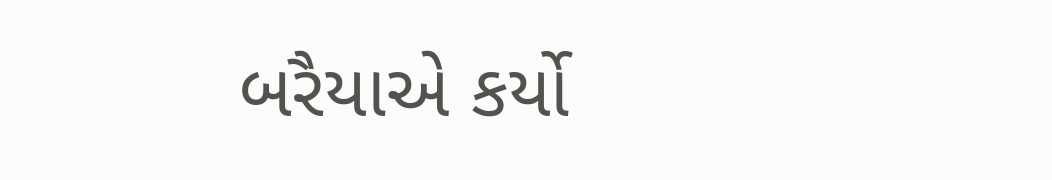બરૈયાએ કર્યો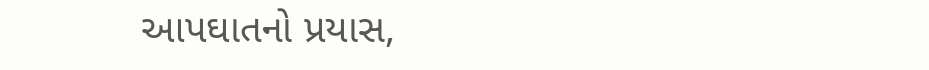આપઘાતનો પ્રયાસ,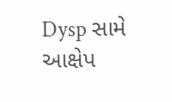Dysp સામે આક્ષેપ